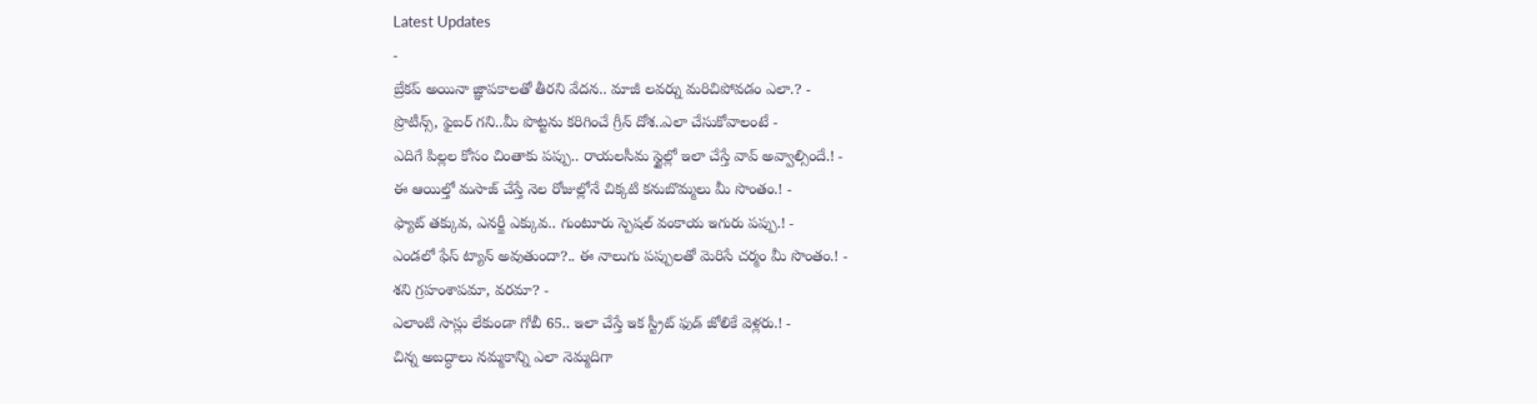Latest Updates
-
బ్రేకప్ అయినా జ్ఞాపకాలతో తీరని వేదన.. మాజీ లవర్ను మరిచిపోవడం ఎలా.? -
ప్రొటీన్స్, ఫైబర్ గని..మీ పొట్టను కరిగించే గ్రీన్ దోశ..ఎలా చేసుకోవాలంటే -
ఎదిగే పిల్లల కోసం చింతాకు పప్పు.. రాయలసీమ స్టైల్లో ఇలా చేస్తే వావ్ అవ్వాల్సిందే.! -
ఈ ఆయిల్తో మసాజ్ చేస్తే నెల రోజుల్లోనే చిక్కటి కనుబొమ్మలు మీ సొంతం.! -
ఫ్యాట్ తక్కువ, ఎనర్జీ ఎక్కువ.. గుంటూరు స్పెషల్ వంకాయ ఇగురు పప్పు.! -
ఎండలో ఫేస్ ట్యాన్ అవుతుందా?.. ఈ నాలుగు పప్పులతో మెరిసే చర్మం మీ సొంతం.! -
శని గ్రహంశాపమా, వరమా? -
ఎలాంటి సాస్లు లేకుండా గోబీ 65.. ఇలా చేస్తే ఇక స్ట్రీట్ ఫుడ్ జోలికే వెళ్లరు.! -
చిన్న అబద్ధాలు నమ్మకాన్ని ఎలా నెమ్మదిగా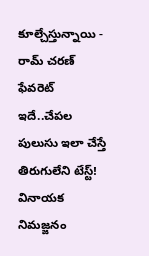కూల్చేస్తున్నాయి -
రామ్ చరణ్ ఫేవరెట్ ఇదే..చేపల పులుసు ఇలా చేస్తే తిరుగులేని టేస్ట్!
వినాయక నిమజ్జనం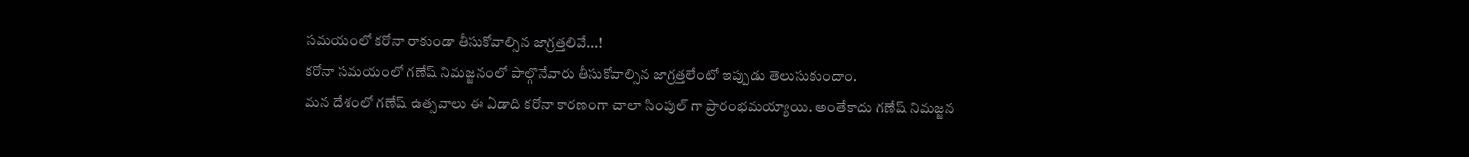సమయంలో కరోనా రాకుండా తీసుకోవాల్సిన జాగ్రత్తలివే...!
కరోనా సమయంలో గణేష్ నిమజ్జనంలో పాల్గొనేవారు తీసుకోవాల్సిన జాగ్రత్తలేంటో ఇప్పుడు తెలుసుకుందాం.
మన దేశంలో గణేష్ ఉత్సవాలు ఈ ఏడాది కరోనా కారణంగా చాలా సింపుల్ గా ప్రారంభమయ్యాయి. అంతేకాదు గణేష్ నిమజ్జన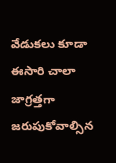వేడుకలు కూడా ఈసారి చాలా జాగ్రత్తగా జరుపుకోవాల్సిన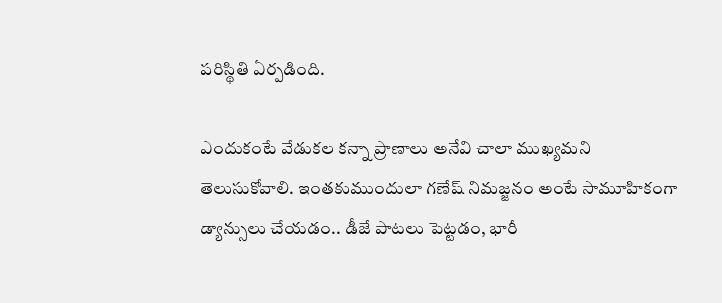పరిస్థితి ఏర్పడింది.

ఎందుకంటే వేడుకల కన్నా ప్రాణాలు అనేవి చాలా ముఖ్యమని తెలుసుకోవాలి. ఇంతకుముందులా గణేష్ నిమజ్జనం అంటే సామూహికంగా డ్యాన్సులు చేయడం.. డీజే పాటలు పెట్టడం, భారీ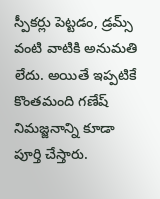స్పీకర్లు పెట్టడం, డ్రమ్స్ వంటి వాటికి అనుమతి లేదు. అయితే ఇప్పటికే కొంతమంది గణేష్ నిమజ్జనాన్ని కూడా పూర్తి చేస్తారు.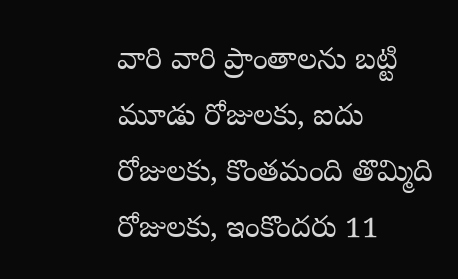వారి వారి ప్రాంతాలను బట్టి మూడు రోజులకు, ఐదు రోజులకు, కొంతమంది తొమ్మిది రోజులకు, ఇంకొందరు 11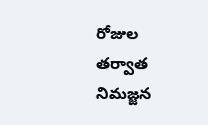రోజుల తర్వాత నిమజ్జన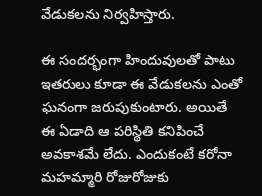వేడుకలను నిర్వహిస్తారు.

ఈ సందర్భంగా హిందువులతో పాటు ఇతరులు కూడా ఈ వేడుకలను ఎంతో ఘనంగా జరుపుకుంటారు. అయితే ఈ ఏడాది ఆ పరిస్థితి కనిపించే అవకాశమే లేదు. ఎందుకంటే కరోనా మహమ్మారి రోజురోజుకు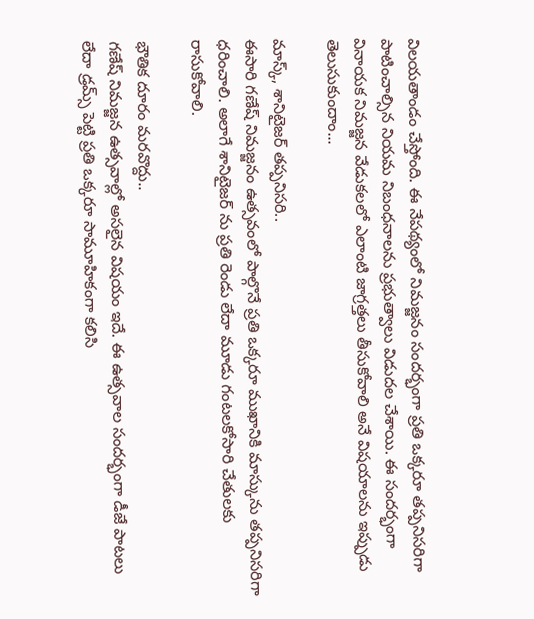విలయతాండం చేస్తోంది. ఈ నేపథ్యంలో నిమజ్జనం సందర్భంగా ప్రతి ఒక్కరూ తప్పనిసరిగా పాటించాల్సిన నియమ నిబంధనాలను ప్రభుత్వాలు విడుదల చేశాయి. ఈ సందర్భంగా వినాయక నిమజ్జన వేడుకలలో ఎలాంటి జాగ్రత్తలు తీసుకోవాలి అనే విషయాలను ఇప్పుడు తెలుసుకుందాం...

మాస్క్, శానిటైజర్ తప్పనిసరి..
ఈసారి గణేష్ నిమజ్జనం ఉత్సవంలో పాల్గొనే ప్రతి ఒక్కరూ ముఖానికి మాస్కును తప్పనిసరిగా ధరించాలి. అలాగే శానిటైజర్ ను ప్రతి రెండు లేదా మూడు గంటలకోసారి చేతులకు రాసుకోవాలి.

భౌతిక దూరం మరవొద్దు..
గణేష్ నిమజ్జన ఉత్సవాల్లో అసలైన విషయం ఇదే. ఈ ఉత్సవాల సందర్భంగా డీజే పాటలు లేదా డ్రమ్స్ పెట్టి ప్రతి ఒక్కరూ సామూహికంగా కలిసి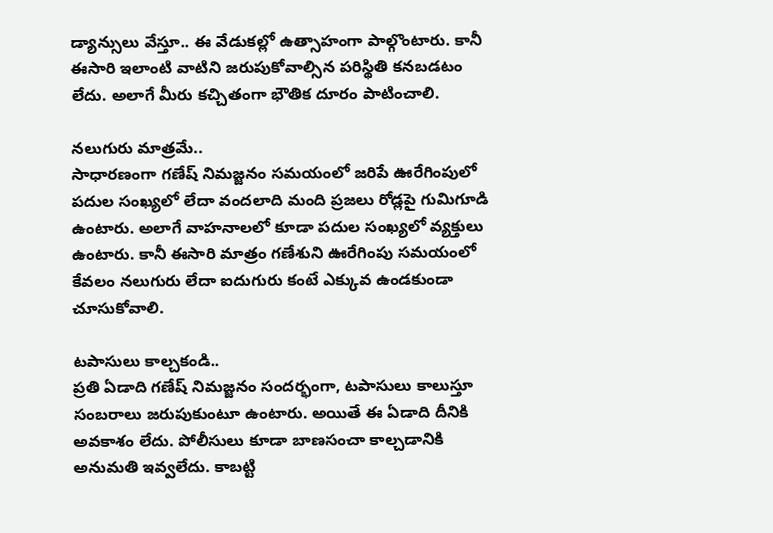డ్యాన్సులు వేస్తూ.. ఈ వేడుకల్లో ఉత్సాహంగా పాల్గొంటారు. కానీ ఈసారి ఇలాంటి వాటిని జరుపుకోవాల్సిన పరిస్థితి కనబడటం లేదు. అలాగే మీరు కచ్చితంగా భౌతిక దూరం పాటించాలి.

నలుగురు మాత్రమే..
సాధారణంగా గణేష్ నిమజ్జనం సమయంలో జరిపే ఊరేగింపులో పదుల సంఖ్యలో లేదా వందలాది మంది ప్రజలు రోడ్లపై గుమిగూడి ఉంటారు. అలాగే వాహనాలలో కూడా పదుల సంఖ్యలో వ్యక్తులు ఉంటారు. కానీ ఈసారి మాత్రం గణేశుని ఊరేగింపు సమయంలో కేవలం నలుగురు లేదా ఐదుగురు కంటే ఎక్కువ ఉండకుండా చూసుకోవాలి.

టపాసులు కాల్చకండి..
ప్రతి ఏడాది గణేష్ నిమజ్జనం సందర్భంగా, టపాసులు కాలుస్తూ సంబరాలు జరుపుకుంటూ ఉంటారు. అయితే ఈ ఏడాది దీనికి అవకాశం లేదు. పోలీసులు కూడా బాణసంచా కాల్చడానికి అనుమతి ఇవ్వలేదు. కాబట్టి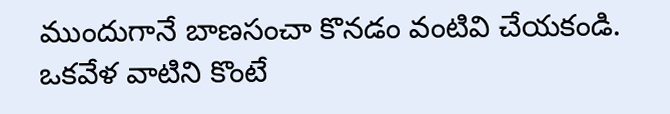ముందుగానే బాణసంచా కొనడం వంటివి చేయకండి. ఒకవేళ వాటిని కొంటే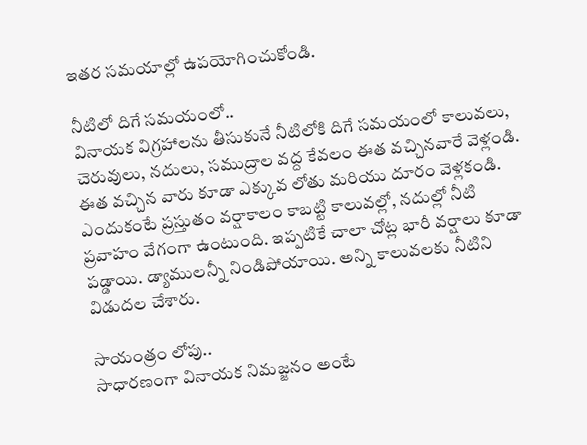ఇతర సమయాల్లో ఉపయోగించుకోండి.

నీటిలో దిగే సమయంలో..
వినాయక విగ్రహాలను తీసుకునే నీటిలోకి దిగే సమయంలో కాలువలు, చెరువులు, నదులు, సముద్రాల వద్ద కేవలం ఈత వచ్చినవారే వెళ్లండి. ఈత వచ్చిన వారు కూడా ఎక్కువ లోతు మరియు దూరం వెళ్లకండి. ఎందుకంటే ప్రస్తుతం వర్షాకాలం కాబట్టి కాలువల్లో, నదుల్లో నీటి ప్రవాహం వేగంగా ఉంటుంది. ఇప్పటికే చాలా చోట్ల భారీ వర్షాలు కూడా పడ్డాయి. డ్యాములన్నీ నిండిపోయాయి. అన్ని కాలువలకు నీటిని విడుదల చేశారు.

సాయంత్రం లోపు..
సాధారణంగా వినాయక నిమజ్జనం అంటే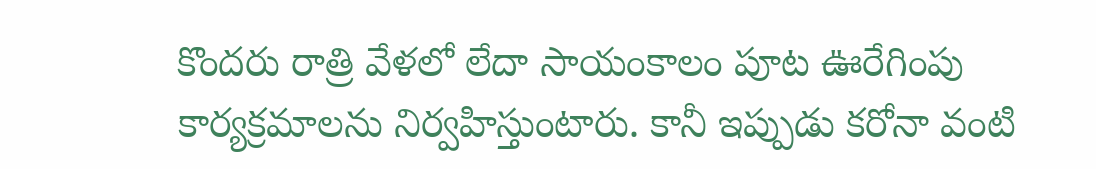కొందరు రాత్రి వేళలో లేదా సాయంకాలం పూట ఊరేగింపు కార్యక్రమాలను నిర్వహిస్తుంటారు. కానీ ఇప్పుడు కరోనా వంటి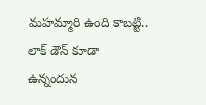మహమ్మారి ఉంది కాబట్టి.. లాక్ డౌన్ కూడా ఉన్నందున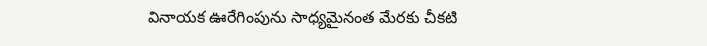వినాయక ఊరేగింపును సాధ్యమైనంత మేరకు చీకటి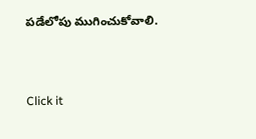పడేలోపు ముగించుకోవాలి.



Click it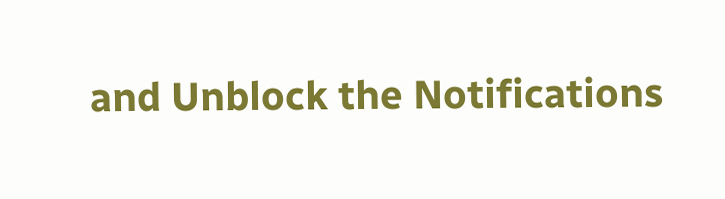and Unblock the Notifications